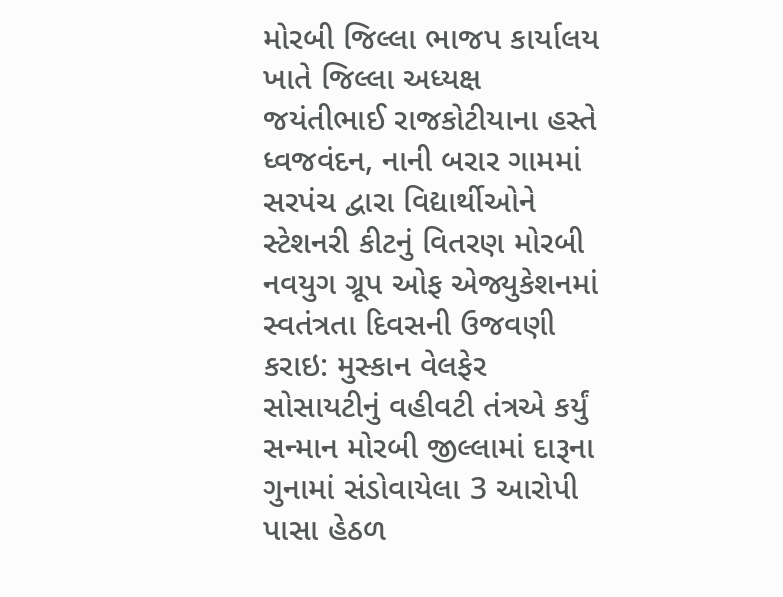મોરબી જિલ્લા ભાજપ કાર્યાલય ખાતે જિલ્લા અધ્યક્ષ જયંતીભાઈ રાજકોટીયાના હસ્તે ધ્વજવંદન, નાની બરાર ગામમાં સરપંચ દ્વારા વિદ્યાર્થીઓને સ્ટેશનરી કીટનું વિતરણ મોરબી નવયુગ ગ્રૂપ ઓફ એજ્યુકેશનમાં સ્વતંત્રતા દિવસની ઉજવણી કરાઇ: મુસ્કાન વેલફેર સોસાયટીનું વહીવટી તંત્રએ કર્યું સન્માન મોરબી જીલ્લામાં દારૂના ગુનામાં સંડોવાયેલા 3 આરોપી પાસા હેઠળ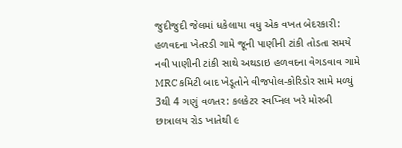જુદીજુદી જેલમાં ધકેલાયા વધુ એક વખત બેદરકારી: હળવદના ખેતરડી ગામે જૂની પાણીની ટાંકી તોડતા સમયે નવી પાણીની ટાંકી સાથે અથડાઇ હળવદના વેગડવાવ ગામે MRC કમિટી બાદ ખેડૂતોને વીજપોલ-કોરિડોર સામે મળ્યું 3થી 4 ગણું વળતર: કલકેટર સ્વપ્નિલ ખરે મોરબી છાત્રાલય રોડ ખાતેથી ૯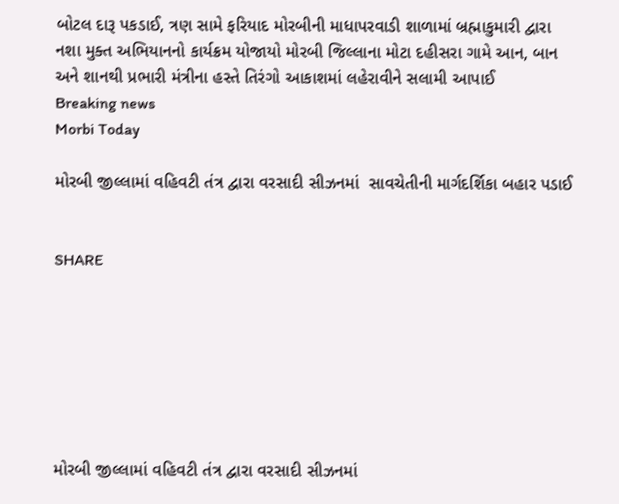બોટલ દારૂ પકડાઈ, ત્રણ સામે ફરિયાદ મોરબીની માધાપરવાડી શાળામાં બ્રહ્માકુમારી દ્વારા નશા મુક્ત અભિયાનનો કાર્યક્રમ યોજાયો મોરબી જિલ્લાના મોટા દહીસરા ગામે આન, બાન અને શાનથી પ્રભારી મંત્રીના હસ્તે તિરંગો આકાશમાં લહેરાવીને સલામી આપાઈ
Breaking news
Morbi Today

મોરબી જીલ્લામાં વહિવટી તંત્ર દ્વારા વરસાદી સીઝનમાં  સાવચેતીની માર્ગદર્શિકા બહાર પડાઈ


SHARE







મોરબી જીલ્લામાં વહિવટી તંત્ર દ્વારા વરસાદી સીઝનમાં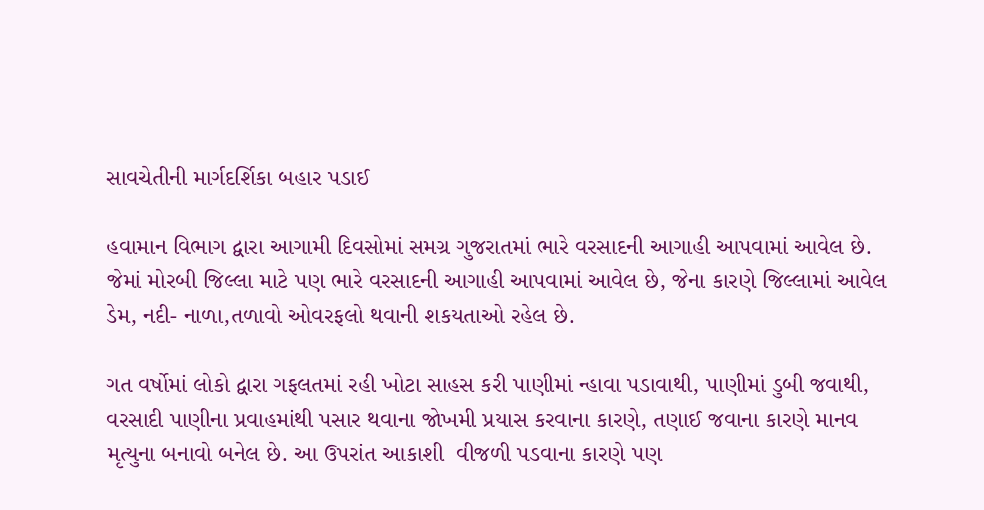સાવચેતીની માર્ગદર્શિકા બહાર પડાઈ

હવામાન વિભાગ દ્વારા આગામી દિવસોમાં સમગ્ર ગુજરાતમાં ભારે વરસાદની આગાહી આપવામાં આવેલ છે. જેમાં મોરબી જિલ્લા માટે પણ ભારે વરસાદની આગાહી આપવામાં આવેલ છે, જેના કારણે જિલ્લામાં આવેલ ડેમ, નદી- નાળા,તળાવો ઓવરફલો થવાની શકયતાઓ રહેલ છે.

ગત વર્ષોમાં લોકો દ્વારા ગફલતમાં રહી ખોટા સાહસ કરી પાણીમાં ન્હાવા પડાવાથી, પાણીમાં ડુબી જવાથી, વરસાદી પાણીના પ્રવાહમાંથી પસાર થવાના જોખમી પ્રયાસ કરવાના કારણે, તણાઈ જવાના કારણે માનવ મૃત્યુના બનાવો બનેલ છે. આ ઉપરાંત આકાશી  વીજળી પડવાના કારણે પણ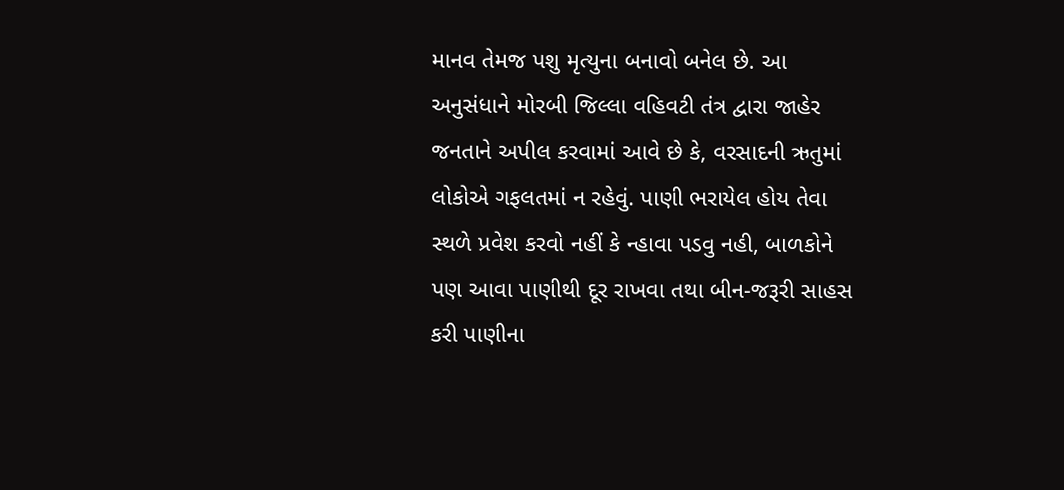માનવ તેમજ પશુ મૃત્યુના બનાવો બનેલ છે. આ અનુસંધાને મોરબી જિલ્લા વહિવટી તંત્ર દ્વારા જાહેર જનતાને અપીલ કરવામાં આવે છે કે, વરસાદની ઋતુમાં લોકોએ ગફલતમાં ન રહેવું. પાણી ભરાયેલ હોય તેવા સ્થળે પ્રવેશ કરવો નહીં કે ન્હાવા પડવુ નહી, બાળકોને પણ આવા પાણીથી દૂર રાખવા તથા બીન-જરૂરી સાહસ કરી પાણીના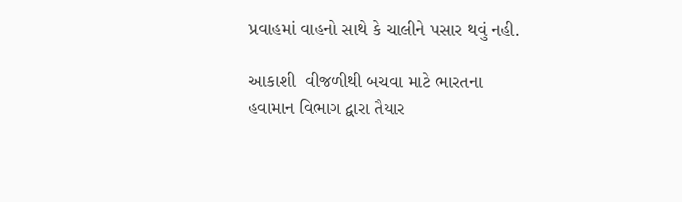પ્રવાહમાં વાહનો સાથે કે ચાલીને પસાર થવું નહી.

આકાશી  વીજળીથી બચવા માટે ભારતના હવામાન વિભાગ દ્વારા તૈયાર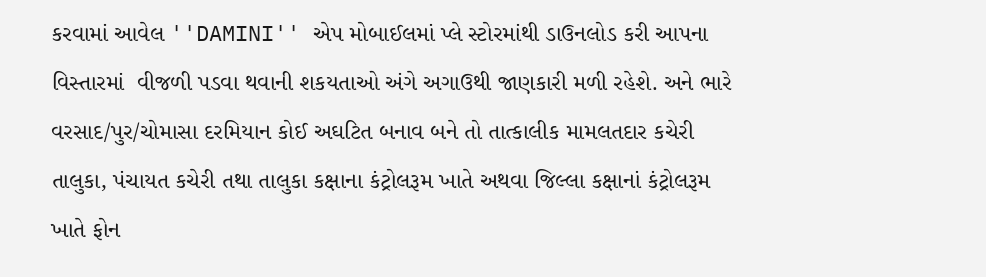કરવામાં આવેલ ''DAMINI'' એપ મોબાઈલમાં પ્લે સ્ટોરમાંથી ડાઉનલોડ કરી આપના વિસ્તારમાં  વીજળી પડવા થવાની શકયતાઓ અંગે અગાઉથી જાણકારી મળી રહેશે. અને ભારે વરસાદ/પુર/ચોમાસા દરમિયાન કોઈ અઘટિત બનાવ બને તો તાત્કાલીક મામલતદાર કચેરી તાલુકા, પંચાયત કચેરી તથા તાલુકા કક્ષાના કંટ્રોલરૂમ ખાતે અથવા જિલ્લા કક્ષાનાં કંટ્રોલરૂમ ખાતે ફોન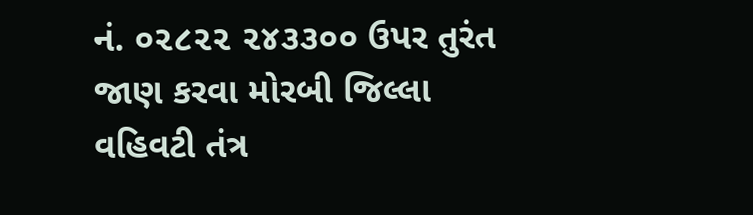નં. ૦૨૮૨૨ ૨૪૩૩૦૦ ઉપર તુરંત જાણ કરવા મોરબી જિલ્લા વહિવટી તંત્ર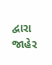દ્વારા જાહેર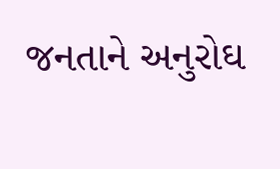જનતાને અનુરોઘ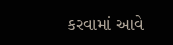કરવામાં આવે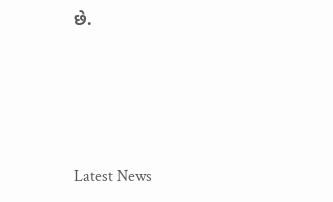છે.






Latest News